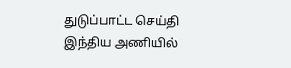துடுப்பாட்ட செய்தி
இந்திய அணியில்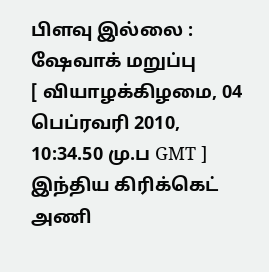பிளவு இல்லை : ஷேவாக் மறுப்பு
[ வியாழக்கிழமை, 04 பெப்ரவரி 2010, 10:34.50 மு.ப GMT ]
இந்திய கிரிக்கெட் அணி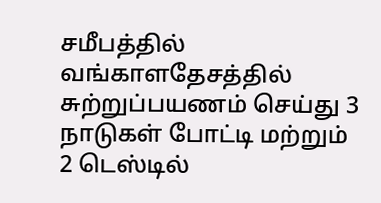சமீபத்தில் வங்காளதேசத்தில் சுற்றுப்பயணம் செய்து 3 நாடுகள் போட்டி மற்றும் 2 டெஸ்டில்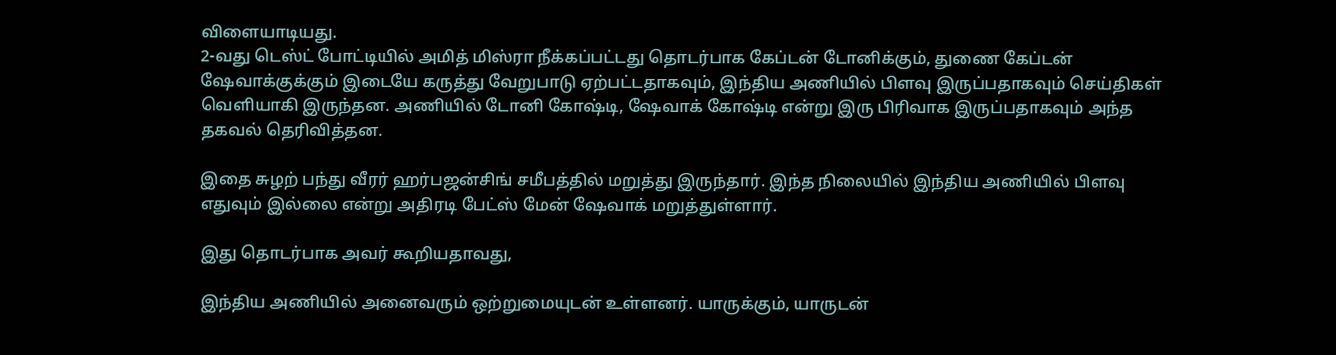விளையாடியது.
2-வது டெஸ்ட் போட்டியில் அமித் மிஸ்ரா நீக்கப்பட்டது தொடர்பாக கேப்டன் டோனிக்கும், துணை கேப்டன் ஷேவாக்குக்கும் இடையே கருத்து வேறுபாடு ஏற்பட்டதாகவும், இந்திய அணியில் பிளவு இருப்பதாகவும் செய்திகள் வெளியாகி இருந்தன. அணியில் டோனி கோஷ்டி, ஷேவாக் கோஷ்டி என்று இரு பிரிவாக இருப்பதாகவும் அந்த தகவல் தெரிவித்தன.

இதை சுழற் பந்து வீரர் ஹர்பஜன்சிங் சமீபத்தில் மறுத்து இருந்தார். இந்த நிலையில் இந்திய அணியில் பிளவு எதுவும் இல்லை என்று அதிரடி பேட்ஸ் மேன் ஷேவாக் மறுத்துள்ளார்.

இது தொடர்பாக அவர் கூறியதாவது,

இந்திய அணியில் அனைவரும் ஒற்றுமையுடன் உள்ளனர். யாருக்கும், யாருடன்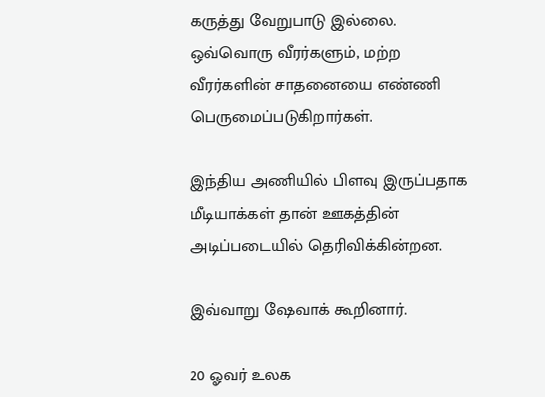கருத்து வேறுபாடு இல்லை. ஒவ்வொரு வீரர்களும், மற்ற வீரர்களின் சாதனையை எண்ணி பெருமைப்படுகிறார்கள்.

இந்திய அணியில் பிளவு இருப்பதாக மீடியாக்கள் தான் ஊகத்தின் அடிப்படையில் தெரிவிக்கின்றன.

இவ்வாறு ஷேவாக் கூறினார்.

20 ஓவர் உலக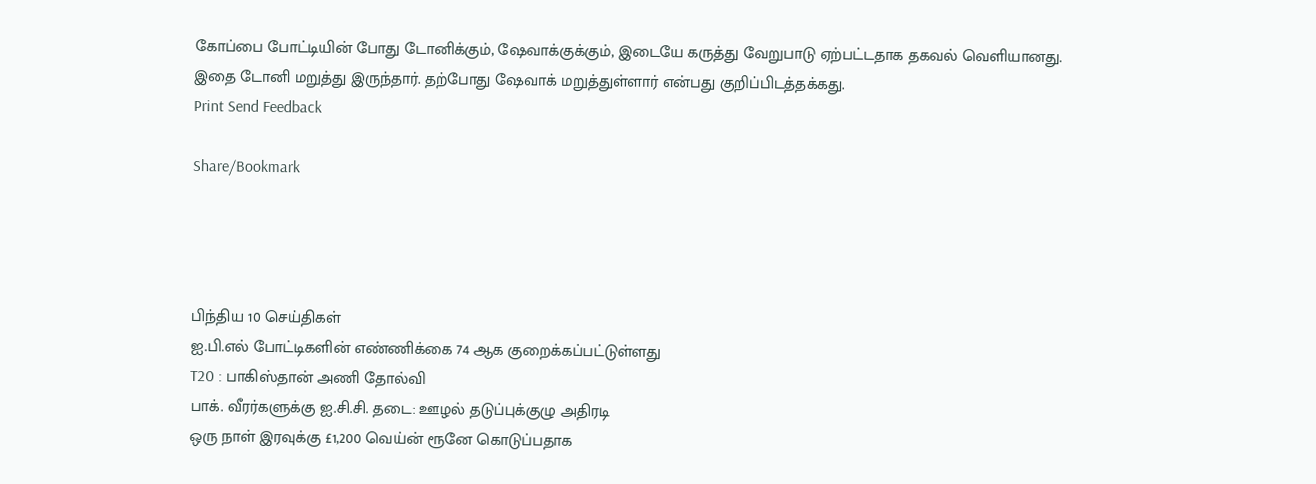கோப்பை போட்டியின் போது டோனிக்கும், ஷேவாக்குக்கும், இடையே கருத்து வேறுபாடு ஏற்பட்டதாக தகவல் வெளியானது. இதை டோனி மறுத்து இருந்தார். தற்போது ஷேவாக் மறுத்துள்ளார் என்பது குறிப்பிடத்தக்கது.
Print Send Feedback

Share/Bookmark




பிந்திய 10 செய்திகள்
ஐ.பி.எல் போட்டிகளின் எண்ணிக்கை 74 ஆக குறைக்கப்பட்டுள்ளது
T20 : பாகிஸ்தான் அணி தோல்வி
பாக். வீரர்களுக்கு ஐ.சி.சி. தடை: ஊழல் தடுப்புக்குழு அதிரடி
ஒரு நாள் இரவுக்கு £1,200 வெய்ன் ரூனே கொடுப்பதாக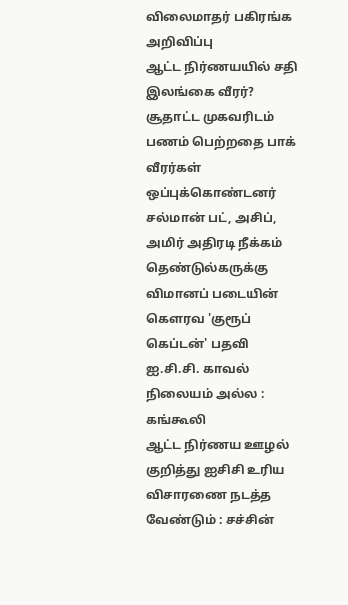விலைமாதர் பகிரங்க அறிவிப்பு
ஆட்ட நிர்ணயயில் சதி இலங்கை வீரர்?
சூதாட்ட முகவரிடம் பணம் பெற்றதை பாக் வீரர்கள் ஒப்புக்கொண்டனர்
சல்மான் பட், அசிப், அமிர் அதிரடி நீக்கம்
தெண்டுல்கருக்கு விமானப் படையின் கௌரவ 'குரூப் கெப்டன்' பதவி
ஐ.சி.சி. காவல் நிலையம் அல்ல : கங்கூலி
ஆட்ட நிர்ணய ஊழல் குறித்து ஐசிசி உரிய விசாரணை நடத்த வேண்டும் : சச்சின்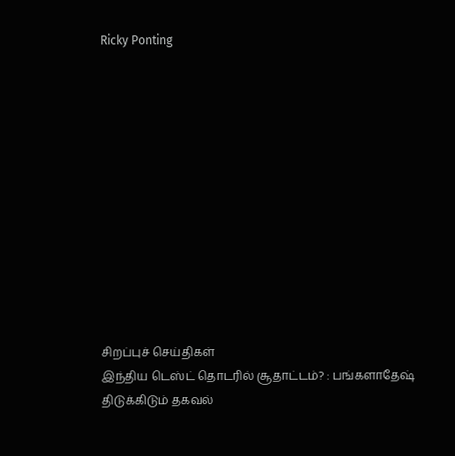Ricky Ponting












சிறப்புச் செய்திகள்
இந்திய டெஸ்ட் தொடரில் சூதாட்டம்? : பங்களாதேஷ் திடுக்கிடும் தகவல்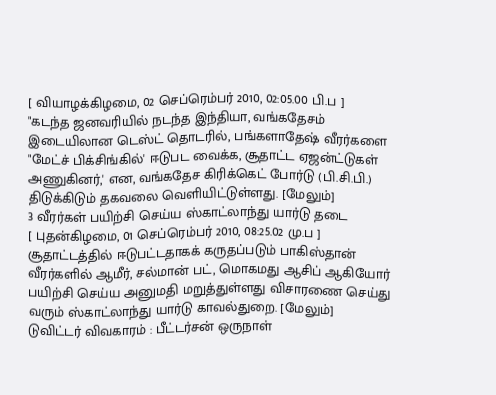[ வியாழக்கிழமை, 02 செப்ரெம்பர் 2010, 02:05.00 பி.ப ]
"கடந்த ஜனவரியில் நடந்த இந்தியா, வங்கதேசம் இடையிலான டெஸ்ட் தொடரில், பங்களாதேஷ் வீரர்களை "மேட்ச் பிக்சிங்கில்' ஈடுபட வைக்க, சூதாட்ட ஏஜன்ட்டுகள் அணுகினர்,' என, வங்கதேச கிரிக்கெட் போர்டு (பி.சி.பி.) திடுக்கிடும் தகவலை வெளியிட்டுள்ளது. [மேலும்]
3 வீரர்கள் பயிற்சி செய்ய ஸ்காட்லாந்து யார்டு தடை
[ புதன்கிழமை, 01 செப்ரெம்பர் 2010, 08:25.02 மு.ப ]
சூதாட்டத்தில் ஈடுபட்டதாகக் கருதப்படும் பாகிஸ்தான் வீரர்களில் ஆமீர், சல்மான் பட், மொகமது ஆசிப் ஆகியோர் பயிற்சி செய்ய அனுமதி மறுத்துள்ளது விசாரணை செய்து வரும் ஸ்காட்லாந்து யார்டு காவல்துறை. [மேலும்]
டுவிட்டர் விவகாரம் : பீட்டர்சன் ஒருநாள்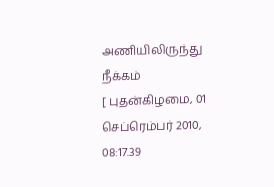அணியிலிருந்து நீக்கம்
[ புதன்கிழமை, 01 செப்ரெம்பர் 2010, 08:17.39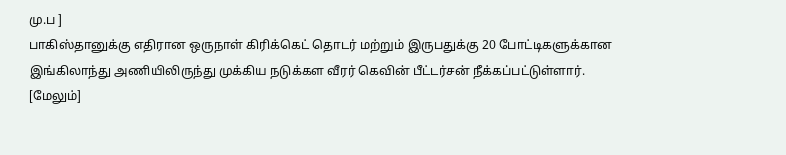மு.ப ]
பாகிஸ்தானுக்கு எதிரான ஒருநாள் கிரிக்கெட் தொடர் மற்றும் இருபதுக்கு 20 போட்டிகளுக்கான இங்கிலாந்து அணியிலிருந்து முக்கிய நடுக்கள வீரர் கெவின் பீட்டர்சன் நீக்கப்பட்டுள்ளார். [மேலும்]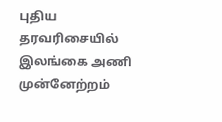புதிய தரவரிசையில் இலங்கை அணி முன்னேற்றம்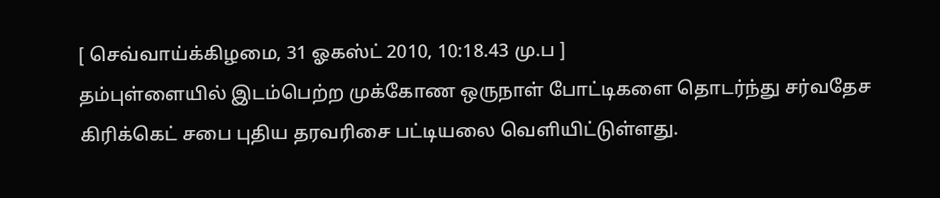[ செவ்வாய்க்கிழமை, 31 ஓகஸ்ட் 2010, 10:18.43 மு.ப ]
தம்புள்ளையில் இடம்பெற்ற முக்கோண ஒருநாள் போட்டிகளை தொடர்ந்து சர்வதேச கிரிக்கெட் சபை புதிய தரவரிசை பட்டியலை வெளியிட்டுள்ளது.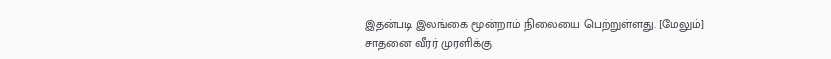இதன்படி இலங்கை மூன்றாம் நிலையை பெற்றுள்ளது. [மேலும்]
சாதனை வீரர் முரளிக்கு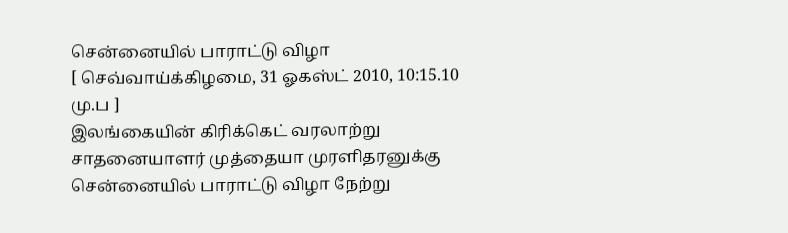சென்னையில் பாராட்டு விழா
[ செவ்வாய்க்கிழமை, 31 ஓகஸ்ட் 2010, 10:15.10 மு.ப ]
இலங்கையின் கிரிக்கெட் வரலாற்று சாதனையாளர் முத்தையா முரளிதரனுக்கு சென்னையில் பாராட்டு விழா நேற்று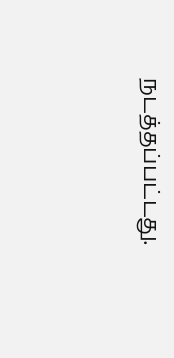நடத்தப்பட்டது.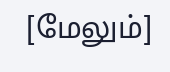[மேலும்]